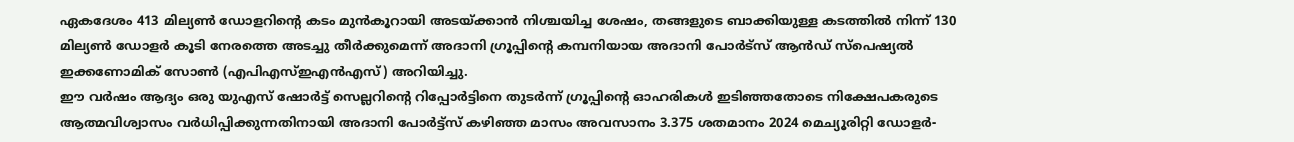ഏകദേശം 413 മില്യൺ ഡോളറിന്റെ കടം മുൻകൂറായി അടയ്ക്കാൻ നിശ്ചയിച്ച ശേഷം, തങ്ങളുടെ ബാക്കിയുള്ള കടത്തിൽ നിന്ന് 130 മില്യൺ ഡോളർ കൂടി നേരത്തെ അടച്ചു തീർക്കുമെന്ന് അദാനി ഗ്രൂപ്പിന്റെ കമ്പനിയായ അദാനി പോർട്സ് ആൻഡ് സ്പെഷ്യൽ ഇക്കണോമിക് സോൺ (എപിഎസ്ഇഎൻഎസ്) അറിയിച്ചു.
ഈ വർഷം ആദ്യം ഒരു യുഎസ് ഷോർട്ട് സെല്ലറിന്റെ റിപ്പോർട്ടിനെ തുടർന്ന് ഗ്രൂപ്പിന്റെ ഓഹരികൾ ഇടിഞ്ഞതോടെ നിക്ഷേപകരുടെ ആത്മവിശ്വാസം വർധിപ്പിക്കുന്നതിനായി അദാനി പോർട്ട്സ് കഴിഞ്ഞ മാസം അവസാനം 3.375 ശതമാനം 2024 മെച്യൂരിറ്റി ഡോളർ-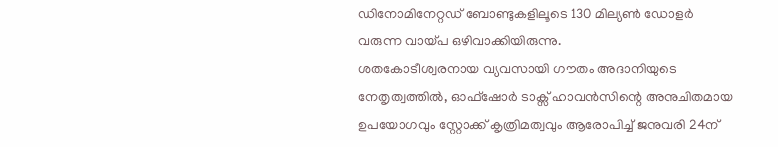ഡിനോമിനേറ്റഡ് ബോണ്ടുകളിലൂടെ 130 മില്യൺ ഡോളർ വരുന്ന വായ്പ ഒഴിവാക്കിയിരുന്നു.
ശതകോടീശ്വരനായ വ്യവസായി ഗൗതം അദാനിയുടെ നേതൃത്വത്തിൽ, ഓഫ്ഷോർ ടാക്സ് ഹാവൻസിന്റെ അനുചിതമായ ഉപയോഗവും സ്റ്റോക്ക് കൃത്രിമത്വവും ആരോപിച്ച് ജനുവരി 24ന്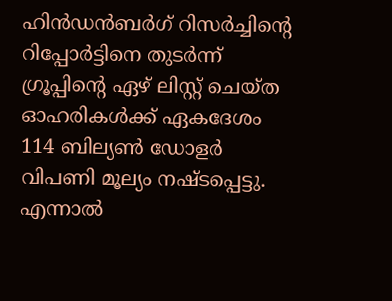ഹിൻഡൻബർഗ് റിസർച്ചിന്റെ റിപ്പോർട്ടിനെ തുടർന്ന് ഗ്രൂപ്പിന്റെ ഏഴ് ലിസ്റ്റ് ചെയ്ത ഓഹരികൾക്ക് ഏകദേശം 114 ബില്യൺ ഡോളർ വിപണി മൂല്യം നഷ്ടപ്പെട്ടു.
എന്നാൽ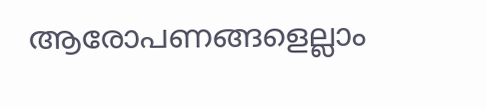ആരോപണങ്ങളെല്ലാം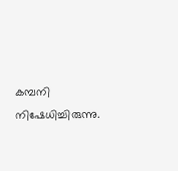കമ്പനി നിഷേധിച്ചിരുന്നു.